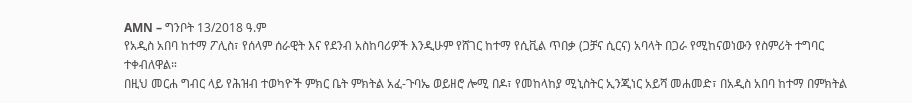AMN – ግንቦት 13/2018 ዓ.ም
የአዲስ አበባ ከተማ ፖሊስ፣ የሰላም ሰራዊት እና የደንብ አስከባሪዎች እንዲሁም የሸገር ከተማ የሲቪል ጥበቃ (ጋቻና ሲርና) አባላት በጋራ የሚከናወነውን የስምሪት ተግባር ተቀብለዋል።
በዚህ መርሐ ግብር ላይ የሕዝብ ተወካዮች ምክር ቤት ምክትል አፈ-ጉባኤ ወይዘሮ ሎሚ በዶ፣ የመከላከያ ሚኒስትር ኢንጂነር አይሻ መሐመድ፣ በአዲስ አበባ ከተማ በምክትል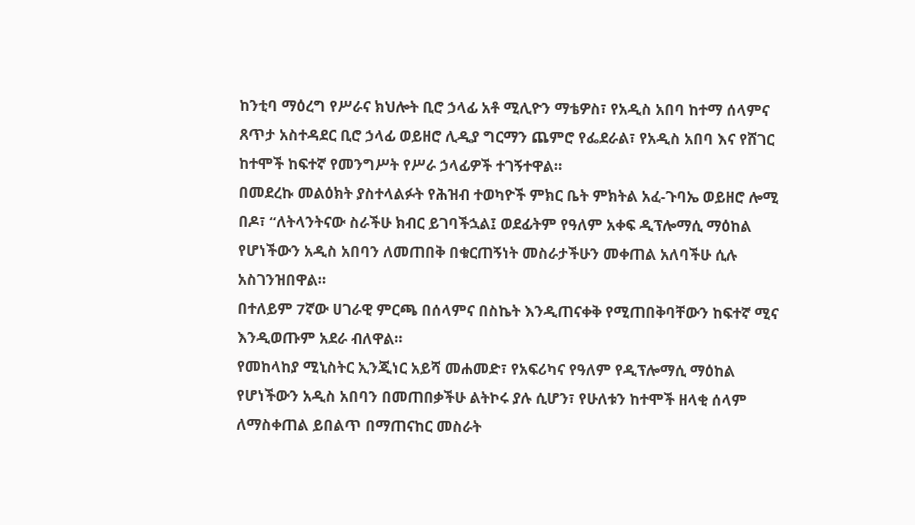ከንቲባ ማዕረግ የሥራና ክህሎት ቢሮ ኃላፊ አቶ ሚሊዮን ማቴዎስ፣ የአዲስ አበባ ከተማ ሰላምና ጸጥታ አስተዳደር ቢሮ ኃላፊ ወይዘሮ ሊዲያ ግርማን ጨምሮ የፌደራል፣ የአዲስ አበባ እና የሸገር ከተሞች ከፍተኛ የመንግሥት የሥራ ኃላፊዎች ተገኝተዋል።
በመደረኩ መልዕክት ያስተላልፉት የሕዝብ ተወካዮች ምክር ቤት ምክትል አፈ-ጉባኤ ወይዘሮ ሎሚ በዶ፣ “ለትላንትናው ስራችሁ ክብር ይገባችኋል፤ ወደፊትም የዓለም አቀፍ ዲፕሎማሲ ማዕከል የሆነችውን አዲስ አበባን ለመጠበቅ በቁርጠኝነት መስራታችሁን መቀጠል አለባችሁ ሲሉ አስገንዝበዋል።
በተለይም 7ኛው ሀገራዊ ምርጫ በሰላምና በስኬት እንዲጠናቀቅ የሚጠበቅባቸውን ከፍተኛ ሚና እንዲወጡም አደራ ብለዋል።
የመከላከያ ሚኒስትር ኢንጂነር አይሻ መሐመድ፣ የአፍሪካና የዓለም የዲፕሎማሲ ማዕከል የሆነችውን አዲስ አበባን በመጠበቃችሁ ልትኮሩ ያሉ ሲሆን፣ የሁለቱን ከተሞች ዘላቂ ሰላም ለማስቀጠል ይበልጥ በማጠናከር መስራት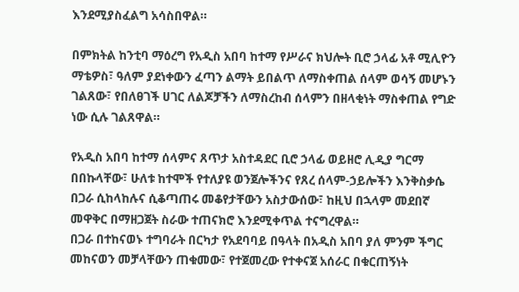እንደሚያስፈልግ አሳስበዋል።

በምክትል ከንቲባ ማዕረግ የአዲስ አበባ ከተማ የሥራና ክህሎት ቢሮ ኃላፊ አቶ ሚሊዮን ማቴዎስ፣ ዓለም ያደነቀውን ፈጣን ልማት ይበልጥ ለማስቀጠል ሰላም ወሳኝ መሆኑን ገልጸው፣ የበለፀገች ሀገር ለልጆቻችን ለማስረከብ ሰላምን በዘላቂነት ማስቀጠል የግድ ነው ሲሉ ገልጸዋል።

የአዲስ አበባ ከተማ ሰላምና ጸጥታ አስተዳደር ቢሮ ኃላፊ ወይዘሮ ሊዲያ ግርማ በበኩላቸው፣ ሁለቱ ከተሞች የተለያዩ ወንጀሎችንና የጸረ ሰላም-ኃይሎችን እንቅስቃሴ በጋራ ሲከላከሉና ሲቆጣጠሩ መቆየታቸውን አስታውሰው፣ ከዚህ በኋላም መደበኛ መዋቅር በማዘጋጀት ስራው ተጠናክሮ እንደሚቀጥል ተናግረዋል።
በጋራ በተከናወኑ ተግባራት በርካታ የአደባባይ በዓላት በአዲስ አበባ ያለ ምንም ችግር መከናወን መቻላቸውን ጠቁመው፣ የተጀመረው የተቀናጀ አሰራር በቁርጠኝነት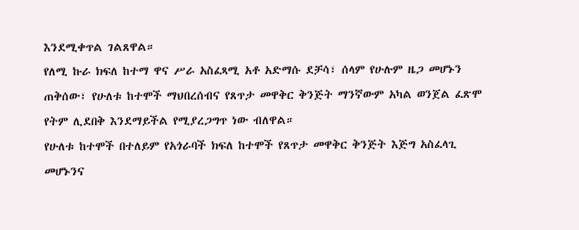እንደሚቀጥል ገልጸዋል።
የለሚ ኩራ ክፍለ ከተማ ዋና ሥራ አስፈጻሚ አቶ አድማሱ ደቻሳ፣ ሰላም የሁሉም ዜጋ መሆኑን ጠቅሰው፣ የሁለቱ ከተሞች ማህበረሰብና የጸጥታ መዋቅር ቅንጅት ማንኛውም አካል ወንጀል ፈጽሞ የትም ሊደበቅ እንደማይችል የሚያረጋግጥ ነው ብለዋል።
የሁለቱ ከተሞች በተለይም የአጎራባች ክፍለ ከተሞች የጸጥታ መዋቅር ቅንጅት እጅግ አስፈላጊ መሆኑንና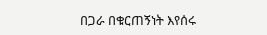በጋራ በቁርጠኝነት እየሰሩ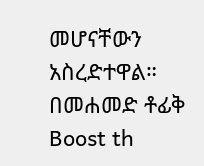መሆናቸውን አስረድተዋል።
በመሐመድ ቶፊቅ
Boost th